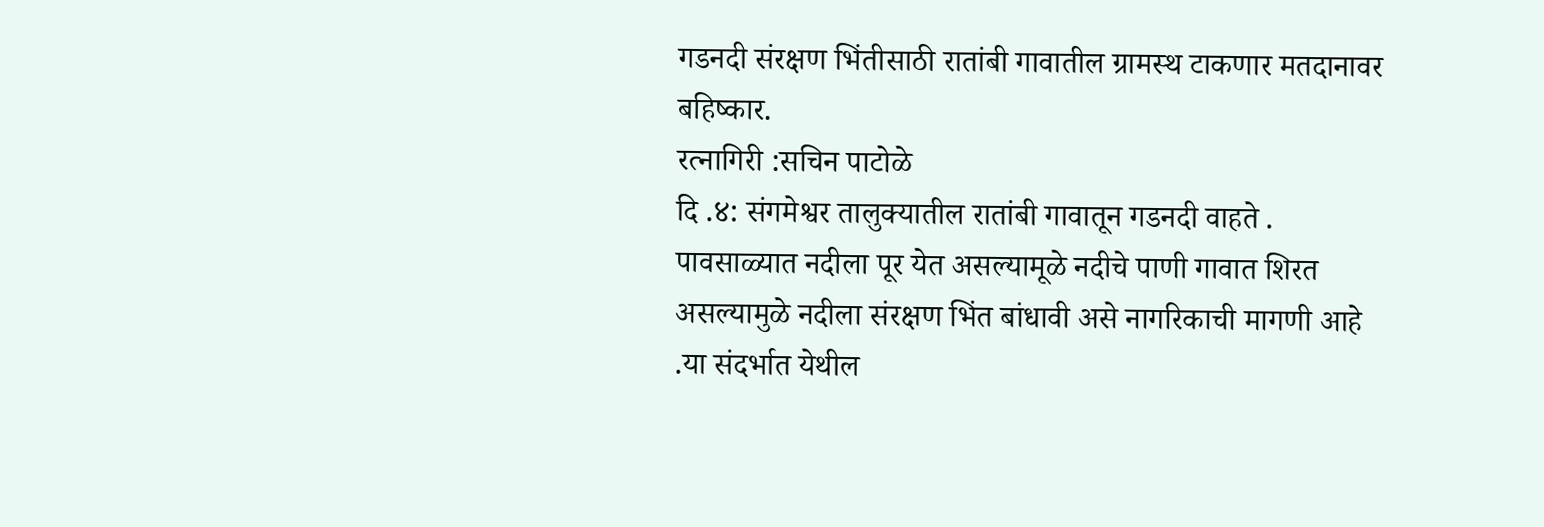गडनदी संरक्षण भिंतीसाठी रातांबी गावातील ग्रामस्थ टाकणार मतदानावर बहिष्कार.
रत्नागिरी :सचिन पाटोळे
दि .४: संगमेश्वर तालुक्यातील रातांबी गावातून गडनदी वाहते . पावसाळ्यात नदीला पूर येत असल्यामूळे नदीचे पाणी गावात शिरत असल्यामुळे नदीला संरक्षण भिंत बांधावी असे नागरिकाची मागणी आहे .या संदर्भात येथील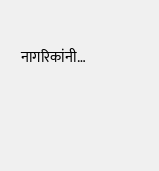नागरिकांनी…